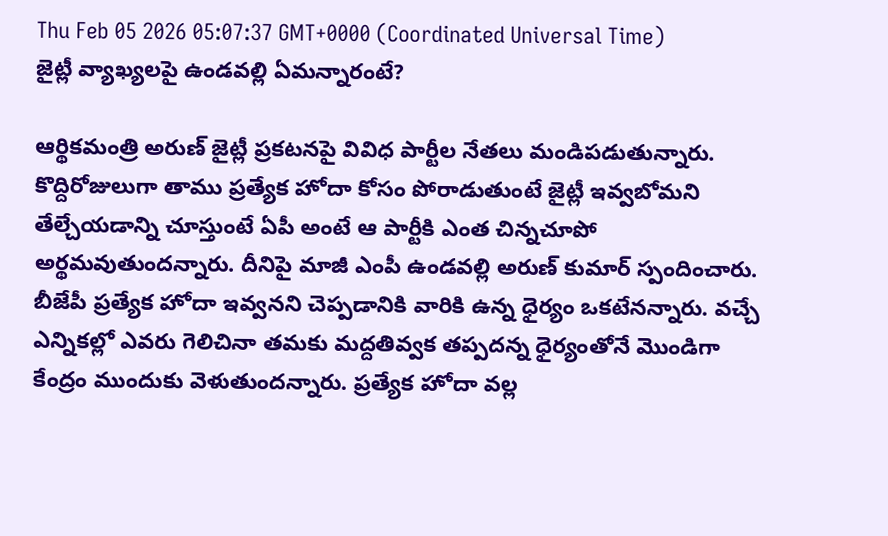Thu Feb 05 2026 05:07:37 GMT+0000 (Coordinated Universal Time)
జైట్లీ వ్యాఖ్యలపై ఉండవల్లి ఏమన్నారంటే?

ఆర్థికమంత్రి అరుణ్ జైట్లీ ప్రకటనపై వివిధ పార్టీల నేతలు మండిపడుతున్నారు. కొద్దిరోజులుగా తాము ప్రత్యేక హోదా కోసం పోరాడుతుంటే జైట్లీ ఇవ్వబోమని తేల్చేయడాన్ని చూస్తుంటే ఏపీ అంటే ఆ పార్టీకి ఎంత చిన్నచూపో అర్థమవుతుందన్నారు. దీనిపై మాజీ ఎంపీ ఉండవల్లి అరుణ్ కుమార్ స్పందించారు. బీజేపీ ప్రత్యేక హోదా ఇవ్వనని చెప్పడానికి వారికి ఉన్న ధైర్యం ఒకటేనన్నారు. వచ్చే ఎన్నికల్లో ఎవరు గెలిచినా తమకు మద్దతివ్వక తప్పదన్న ధైర్యంతోనే మొండిగా కేంద్రం ముందుకు వెళుతుందన్నారు. ప్రత్యేక హోదా వల్ల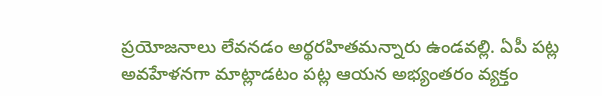ప్రయోజనాలు లేవనడం అర్థరహితమన్నారు ఉండవల్లి. ఏపీ పట్ల అవహేళనగా మాట్లాడటం పట్ల ఆయన అభ్యంతరం వ్యక్తం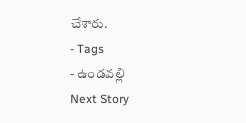చేశారు.
- Tags
- ఉండవల్లి
Next Story